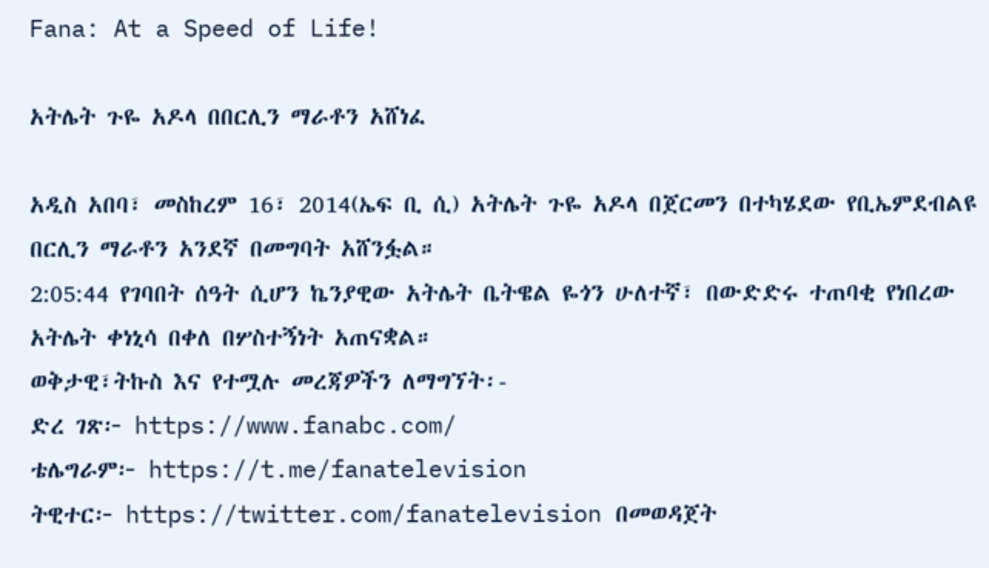Fana: At a Speed of Life!

አትሌት ጉዬ አዶላ በበርሊን ማራቶን አሸነፈ

አዲስ አበባ፣ መስከረም 16፣ 2014(ኤፍ ቢ ሲ) አትሌት ጉዬ አዶላ በጀርመን በተካሄደው የቢኤምደብልዩ በርሊን ማራቶን አንደኛ በመግባት አሸንፏል።
2:05:44 የገባበት ሰዓት ሲሆን ኬንያዊው አትሌት ቤትዌል ዬጎን ሁለተኛ፣ በውድድሩ ተጠባቂ የነበረው አትሌት ቀነኒሳ በቀለ በሦስተኝነት አጠናቋል።
ወቅታዊ፣ትኩስ እና የተሟሉ መረጃዎችን ለማግኘት፡-
ድረ ገጽ፦ https://www.fanabc.com/
ቴሌግራም፦ https://t.me/fanatelevision
ትዊተር፦ https://twitter.com/fanatelevision በመወዳጀት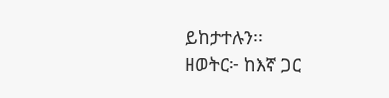ይከታተሉን፡፡
ዘወትር፦ ከእኛ ጋር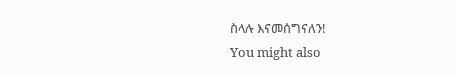ስላሉ እናመሰግናለን!
You might also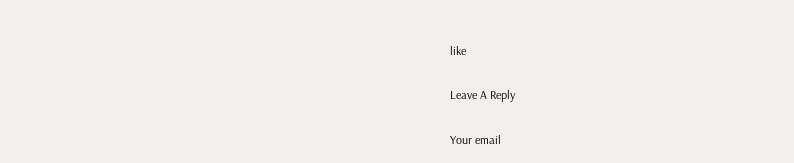like

Leave A Reply

Your email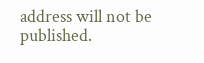address will not be published.